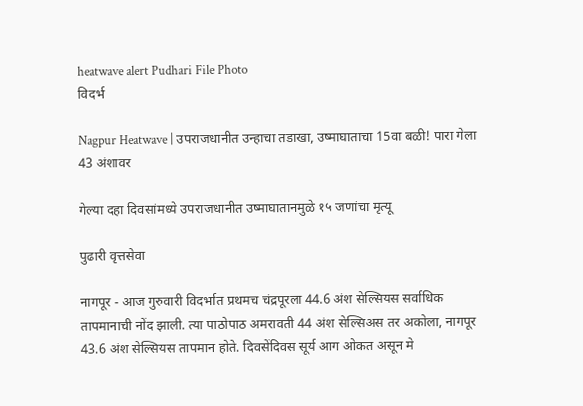heatwave alert Pudhari File Photo
विदर्भ

Nagpur Heatwave | उपराजधानीत उन्हाचा तडाखा, उष्माघाताचा 15वा बळी! पारा गेला 43 अंशावर

गेल्या दहा दिवसांमध्ये उपराजधानीत उष्माघातानमुळे १५ जणांचा मृत्यू

पुढारी वृत्तसेवा

नागपूर - आज गुरुवारी विदर्भात प्रथमच चंद्रपूरला 44.6 अंश सेल्सियस सर्वाधिक तापमानाची नोंद झाली. त्या पाठोपाठ अमरावती 44 अंश सेल्सिअस तर अकोला, नागपूर 43.6 अंश सेल्सियस तापमान होते. दिवसेंदिवस सूर्य आग ओकत असून मे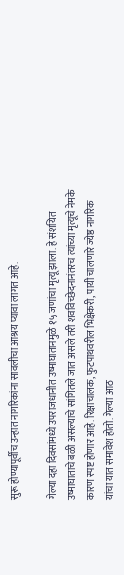सुरू होण्यापूर्वीच उन्हात नागरिकांना सावलीचा आश्रय प्यावा लागत आहे.

गेल्या दहा दिवसांमध्ये उपराजधानीत उष्माघातानमुळे १५ जणांचा मृत्यू झाला. हे संशयित उष्माघाताचे बळी असल्याचे सांगितले जात असले तरी शवविच्छेदनानंतरच त्यांच्या मृत्यूचे नेमके कारण स्पष्ट होणार आहे. रिक्षाचालक, फुटपाथवरील भिक्षेकरी, पायी चालणारे ज्येष्ठ नागरिक यांचा यात समावेश होतो. गेल्या आठ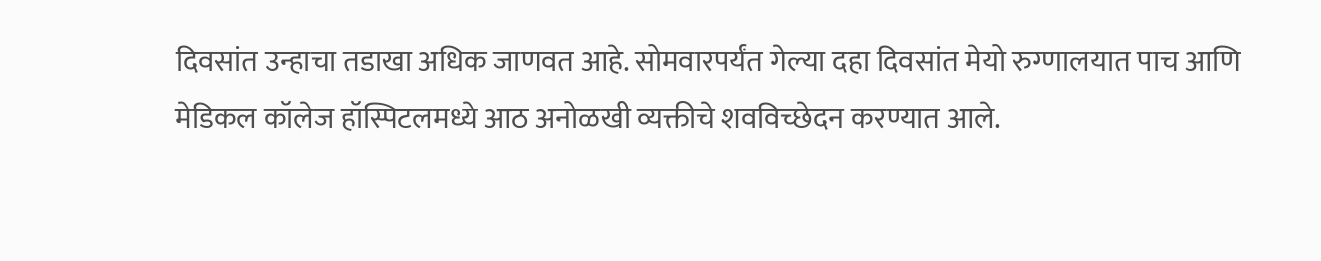दिवसांत उन्हाचा तडाखा अधिक जाणवत आहे. सोमवारपर्यंत गेल्या दहा दिवसांत मेयो रुग्णालयात पाच आणि मेडिकल कॉलेज हॉस्पिटलमध्ये आठ अनोळखी व्यक्तीचे शवविच्छेदन करण्यात आले.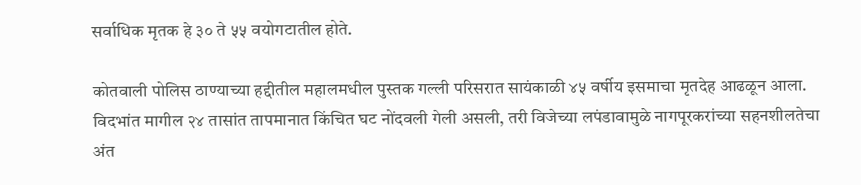सर्वाधिक मृतक हे ३० ते ५५ वयोगटातील होते.

कोतवाली पोलिस ठाण्याच्या हद्दीतील महालमधील पुस्तक गल्ली परिसरात सायंकाळी ४५ वर्षीय इसमाचा मृतदेह आढळून आला. विदभांत मागील २४ तासांत तापमानात किंचित घट नोंदवली गेली असली, तरी विजेच्या लपंडावामुळे नागपूरकरांच्या सहनशीलतेचा अंत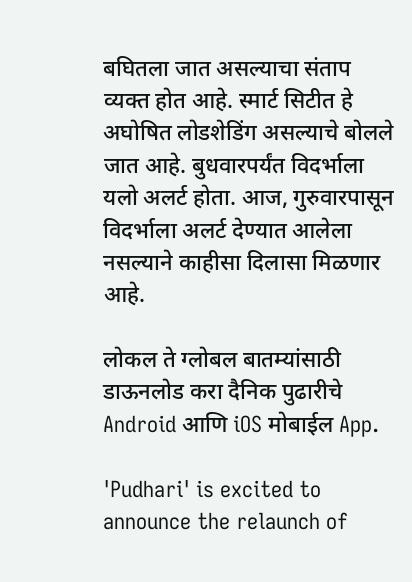बघितला जात असल्याचा संताप व्यक्त होत आहे. स्मार्ट सिटीत हे अघोषित लोडशेडिंग असल्याचे बोलले जात आहे. बुधवारपर्यंत विदर्भाला यलो अलर्ट होता. आज, गुरुवारपासून विदर्भाला अलर्ट देण्यात आलेला नसल्याने काहीसा दिलासा मिळणार आहे.

लोकल ते ग्लोबल बातम्यांसाठी डाऊनलोड करा दैनिक पुढारीचे Android आणि iOS मोबाईल App.

'Pudhari' is excited to announce the relaunch of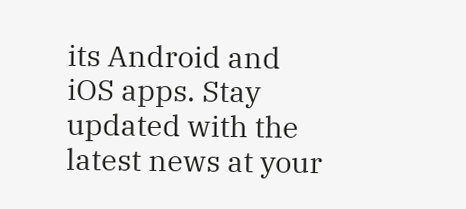its Android and iOS apps. Stay updated with the latest news at your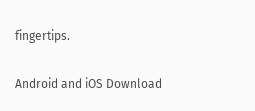fingertips.

Android and iOS Download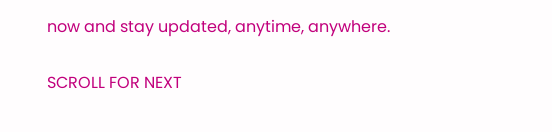now and stay updated, anytime, anywhere.

SCROLL FOR NEXT